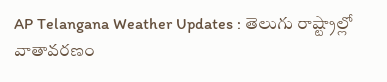AP Telangana Weather Updates : తెలుగు రాష్ట్రాల్లో వాతావరణం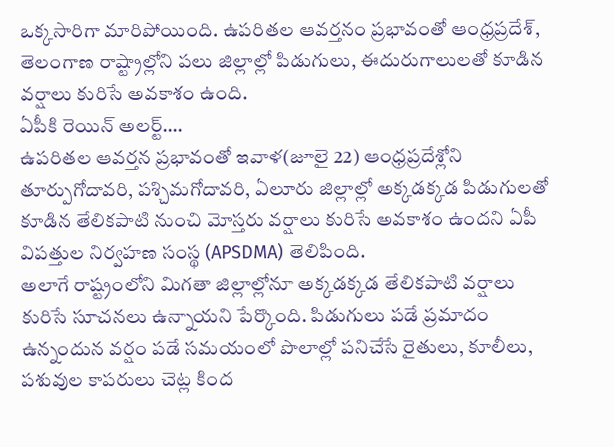ఒక్కసారిగా మారిపోయింది. ఉపరితల ఆవర్తనం ప్రభావంతో ఆంధ్రప్రదేశ్, తెలంగాణ రాష్ట్రాల్లోని పలు జిల్లాల్లో పిడుగులు, ఈదురుగాలులతో కూడిన వర్షాలు కురిసే అవకాశం ఉంది.
ఏపీకి రెయిన్ అలర్ట్….
ఉపరితల ఆవర్తన ప్రభావంతో ఇవాళ(జూలై 22) ఆంధ్రప్రదేశ్లోని తూర్పుగోదావరి, పశ్చిమగోదావరి, ఏలూరు జిల్లాల్లో అక్కడక్కడ పిడుగులతో కూడిన తేలికపాటి నుంచి మోస్తరు వర్షాలు కురిసే అవకాశం ఉందని ఏపీ విపత్తుల నిర్వహణ సంస్థ (APSDMA) తెలిపింది.
అలాగే రాష్ట్రంలోని మిగతా జిల్లాల్లోనూ అక్కడక్కడ తేలికపాటి వర్షాలు కురిసే సూచనలు ఉన్నాయని పేర్కొంది. పిడుగులు పడే ప్రమాదం ఉన్నందున వర్షం పడే సమయంలో పొలాల్లో పనిచేసే రైతులు, కూలీలు, పశువుల కాపరులు చెట్ల కింద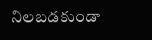నిలబడకుండా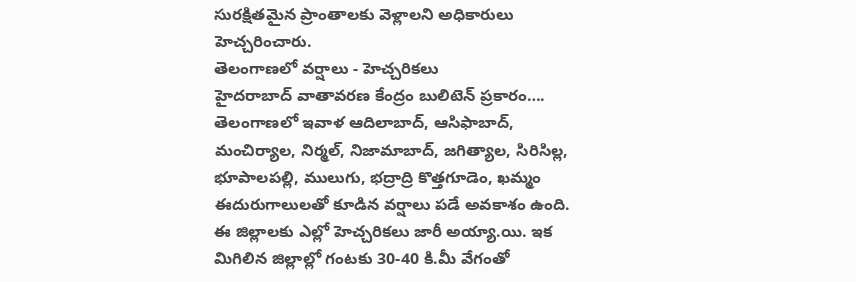సురక్షితమైన ప్రాంతాలకు వెళ్లాలని అధికారులు హెచ్చరించారు.
తెలంగాణలో వర్షాలు - హెచ్చరికలు
హైదరాబాద్ వాతావరణ కేంద్రం బులిటెన్ ప్రకారం…. తెలంగాణలో ఇవాళ ఆదిలాబాద్, ఆసిఫాబాద్, మంచిర్యాల, నిర్మల్, నిజామాబాద్, జగిత్యాల, సిరిసిల్ల, భూపాలపల్లి, ములుగు, భద్రాద్రి కొత్తగూడెం, ఖమ్మం ఈదురుగాలులతో కూడిన వర్షాలు పడే అవకాశం ఉంది. ఈ జిల్లాలకు ఎల్లో హెచ్చరికలు జారీ అయ్యా.యి. ఇక మిగిలిన జిల్లాల్లో గంటకు 30-40 కి.మీ వేగంతో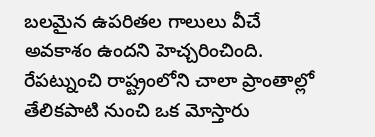బలమైన ఉపరితల గాలులు వీచే అవకాశం ఉందని హెచ్చరించింది.
రేపట్నుంచి రాష్ట్రంలోని చాలా ప్రాంతాల్లో తేలికపాటి నుంచి ఒక మోస్తారు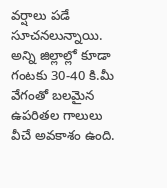వర్షాలు పడే సూచనలున్నాయి. అన్ని జిల్లాల్లో కూడా గంటకు 30-40 కి.మీ వేగంతో బలమైన ఉపరితల గాలులు వీచే అవకాశం ఉంది.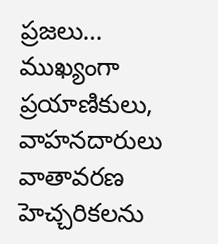ప్రజలు… ముఖ్యంగా ప్రయాణికులు, వాహనదారులు వాతావరణ హెచ్చరికలను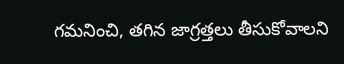గమనించి, తగిన జాగ్రత్తలు తీసుకోవాలని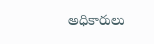అధికారులు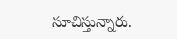సూచిస్తున్నారు.